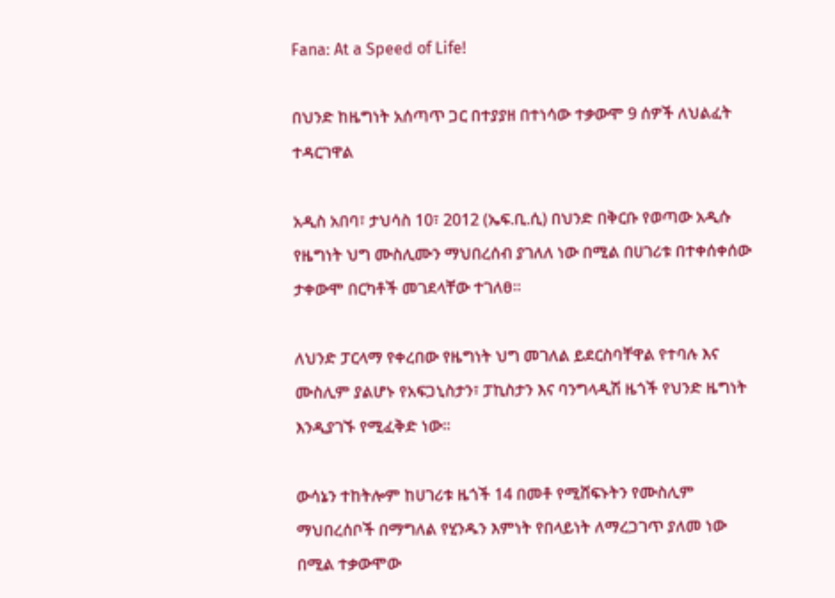Fana: At a Speed of Life!

በህንድ ከዜግነት አሰጣጥ ጋር በተያያዘ በተነሳው ተቃውሞ 9 ሰዎች ለህልፈት ተዳርገዋል

አዲስ አበባ፣ ታህሳስ 10፣ 2012 (ኤፍ.ቢ.ሲ) በህንድ በቅርቡ የወጣው አዲሱ የዜግነት ህግ ሙስሊሙን ማህበረሰብ ያገለለ ነው በሚል በሀገሪቱ በተቀሰቀሰው ታቀውሞ በርካቶች መገደላቸው ተገለፀ፡፡

ለህንድ ፓርላማ የቀረበው የዜግነት ህግ መገለል ይደርስባቸዋል የተባሉ እና ሙስሊም ያልሆኑ የአፍጋኒስታን፣ ፓኪስታን እና ባንግላዲሽ ዜጎች የህንድ ዜግነት እንዲያገኙ የሚፈቅድ ነው።

ውሳኔን ተከትሎም ከሀገሪቱ ዜጎች 14 በመቶ የሚሸፍኑትን የሙስሊም ማህበረሰቦች በማግለል የሂንዱን እምነት የበላይነት ለማረጋገጥ ያለመ ነው በሚል ተቃውሞው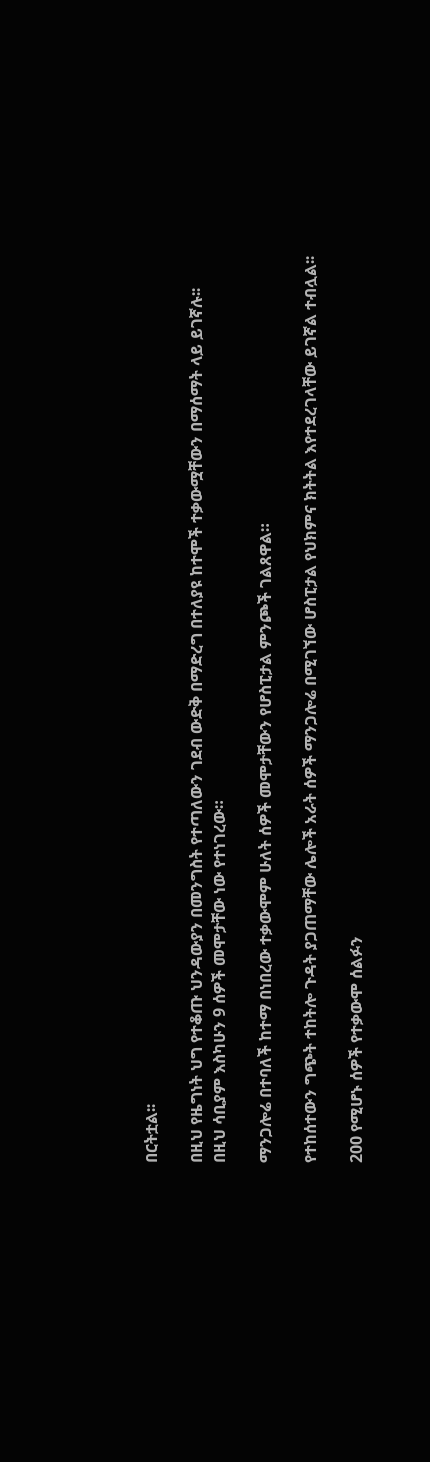በርትቷል፡፡

በዚህ የዜግነት ህግ የተቆጡ ህንዳውያን በመንግስት የተጣለውን ገደብ ውድቅ በማድረግ በተለያዩ ከተሞች ተቃውሟቸውን በማሰማት ላይ ይገኛሉ፡፡
በዚህ ሳቢያም እስካሁን 9 ሰዎች መሞታቸው ነው የተነገረው።

ማንጋሎሬ በተባለች ከተማ በነበረው ተቃውሞም ሁለት ሰዎች መሞታቸውን የሆስፒታል ምንጮች ገልጸዋል።

የተከሰተውን ግጭት ተከትሎ ጉዳት ያጋጠማቸው ሌሎች አራት ሰዎች ማንጋሎሬ በሚገኘው ሆስፒታል የህክምና ክትትል እየተደረገላቸው ይገኛል ተብሏል፡፡

200 የሚሆኑ ሰዎች የተቃውሞ ሰልፉን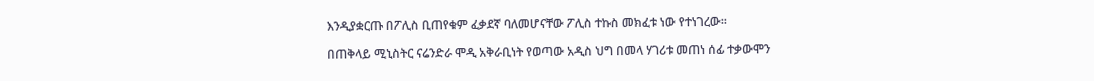እንዲያቋርጡ በፖሊስ ቢጠየቁም ፈቃደኛ ባለመሆናቸው ፖሊስ ተኩስ መክፈቱ ነው የተነገረው፡፡

በጠቅላይ ሚኒስትር ናሬንድራ ሞዲ አቅራቢነት የወጣው አዲስ ህግ በመላ ሃገሪቱ መጠነ ሰፊ ተቃውሞን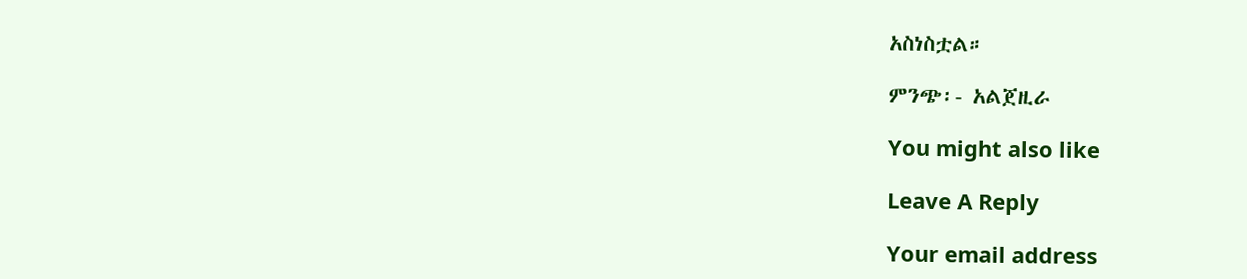አስነስቷል።

ምንጭ፡- አልጀዚራ

You might also like

Leave A Reply

Your email address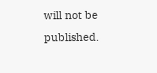will not be published.